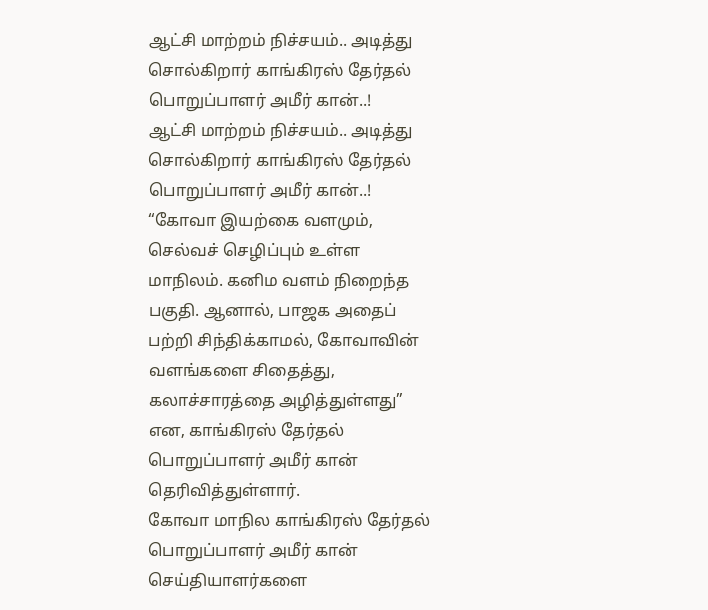ஆட்சி மாற்றம் நிச்சயம்.. அடித்து சொல்கிறார் காங்கிரஸ் தேர்தல் பொறுப்பாளர் அமீர் கான்..!
ஆட்சி மாற்றம் நிச்சயம்.. அடித்து சொல்கிறார் காங்கிரஸ் தேர்தல் பொறுப்பாளர் அமீர் கான்..!
“கோவா இயற்கை வளமும், செல்வச் செழிப்பும் உள்ள மாநிலம். கனிம வளம் நிறைந்த பகுதி. ஆனால், பாஜக அதைப் பற்றி சிந்திக்காமல், கோவாவின் வளங்களை சிதைத்து, கலாச்சாரத்தை அழித்துள்ளது” என, காங்கிரஸ் தேர்தல் பொறுப்பாளர் அமீர் கான் தெரிவித்துள்ளார்.
கோவா மாநில காங்கிரஸ் தேர்தல் பொறுப்பாளர் அமீர் கான் செய்தியாளர்களை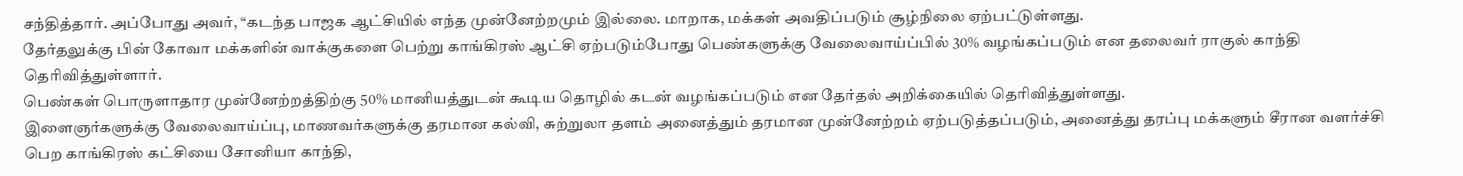சந்தித்தார். அப்போது அவர், “கடந்த பாஜக ஆட்சியில் எந்த முன்னேற்றமும் இல்லை. மாறாக, மக்கள் அவதிப்படும் சூழ்நிலை ஏற்பட்டுள்ளது.
தேர்தலுக்கு பின் கோவா மக்களின் வாக்குகளை பெற்று காங்கிரஸ் ஆட்சி ஏற்படும்போது பெண்களுக்கு வேலைவாய்ப்பில் 30% வழங்கப்படும் என தலைவர் ராகுல் காந்தி தெரிவித்துள்ளார்.
பெண்கள் பொருளாதார முன்னேற்றத்திற்கு 50% மானியத்துடன் கூடிய தொழில் கடன் வழங்கப்படும் என தேர்தல் அறிக்கையில் தெரிவித்துள்ளது.
இளைஞர்களுக்கு வேலைவாய்ப்பு, மாணவர்களுக்கு தரமான கல்வி, சுற்றுலா தளம் அனைத்தும் தரமான முன்னேற்றம் ஏற்படுத்தப்படும், அனைத்து தரப்பு மக்களும் சீரான வளர்ச்சி பெற காங்கிரஸ் கட்சியை சோனியா காந்தி,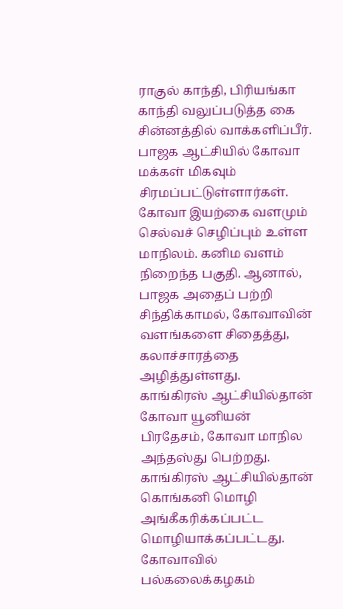ராகுல் காந்தி, பிரியங்கா காந்தி வலுப்படுத்த கை சின்னத்தில் வாக்களிப்பீர்.
பாஜக ஆட்சியில் கோவா மக்கள் மிகவும் சிரமப்பட்டுள்ளார்கள். கோவா இயற்கை வளமும் செல்வச் செழிப்பும் உள்ள மாநிலம். கனிம வளம் நிறைந்த பகுதி. ஆனால், பாஜக அதைப் பற்றி சிந்திக்காமல், கோவாவின் வளங்களை சிதைத்து, கலாச்சாரத்தை அழித்துள்ளது.
காங்கிரஸ் ஆட்சியில்தான் கோவா யூனியன் பிரதேசம், கோவா மாநில அந்தஸ்து பெற்றது. காங்கிரஸ் ஆட்சியில்தான் கொங்கனி மொழி அங்கீகரிக்கப்பட்ட மொழியாக்கப்பட்டது. கோவாவில் பல்கலைக்கழகம்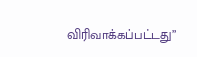விரிவாக்கப்பட்டது”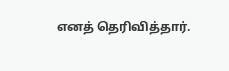எனத் தெரிவித்தார்.